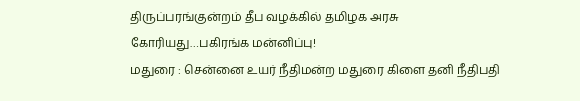திருப்பரங்குன்றம் தீப வழக்கில் தமிழக அரசு கோரியது…பகிரங்க மன்னிப்பு!
மதுரை : சென்னை உயர் நீதிமன்ற மதுரை கிளை தனி நீதிபதி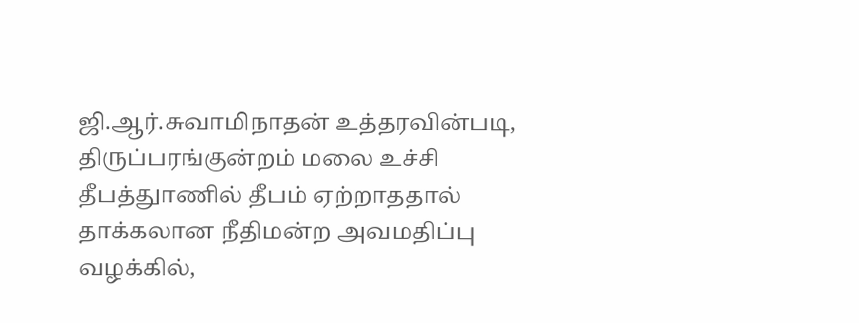ஜி.ஆர்.சுவாமிநாதன் உத்தரவின்படி, திருப்பரங்குன்றம் மலை உச்சி தீபத்துாணில் தீபம் ஏற்றாததால் தாக்கலான நீதிமன்ற அவமதிப்பு வழக்கில்,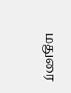மதுரை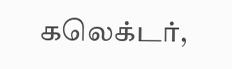கலெக்டர்,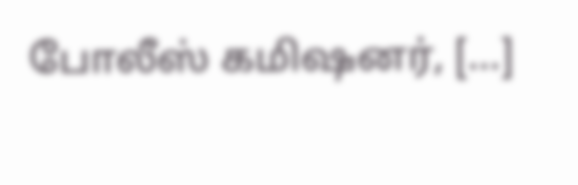போலீஸ் கமிஷனர், […]